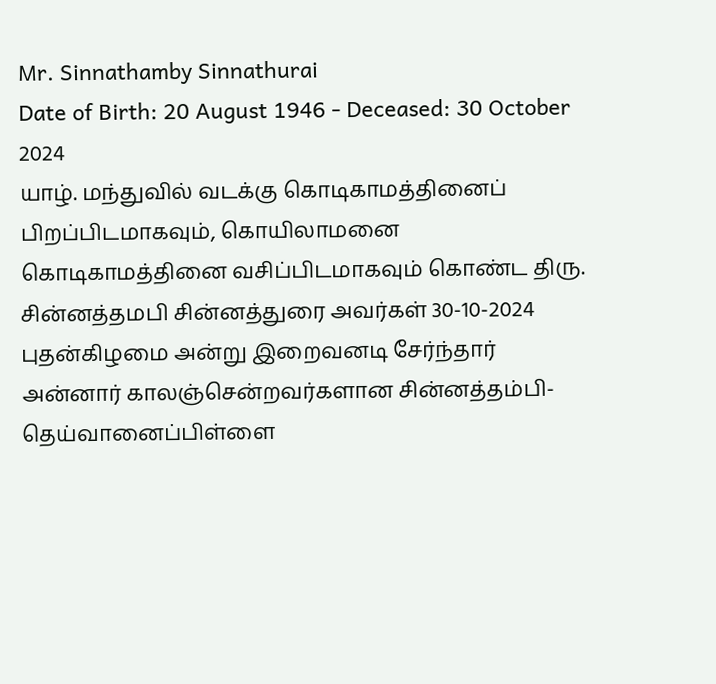Mr. Sinnathamby Sinnathurai
Date of Birth: 20 August 1946 - Deceased: 30 October 2024
யாழ். மந்துவில் வடக்கு கொடிகாமத்தினைப் பிறப்பிடமாகவும், கொயிலாமனை கொடிகாமத்தினை வசிப்பிடமாகவும் கொண்ட திரு. சின்னத்தமபி சின்னத்துரை அவர்கள் 30-10-2024 புதன்கிழமை அன்று இறைவனடி சேர்ந்தார்
அன்னார் காலஞ்சென்றவர்களான சின்னத்தம்பி-தெய்வானைப்பிள்ளை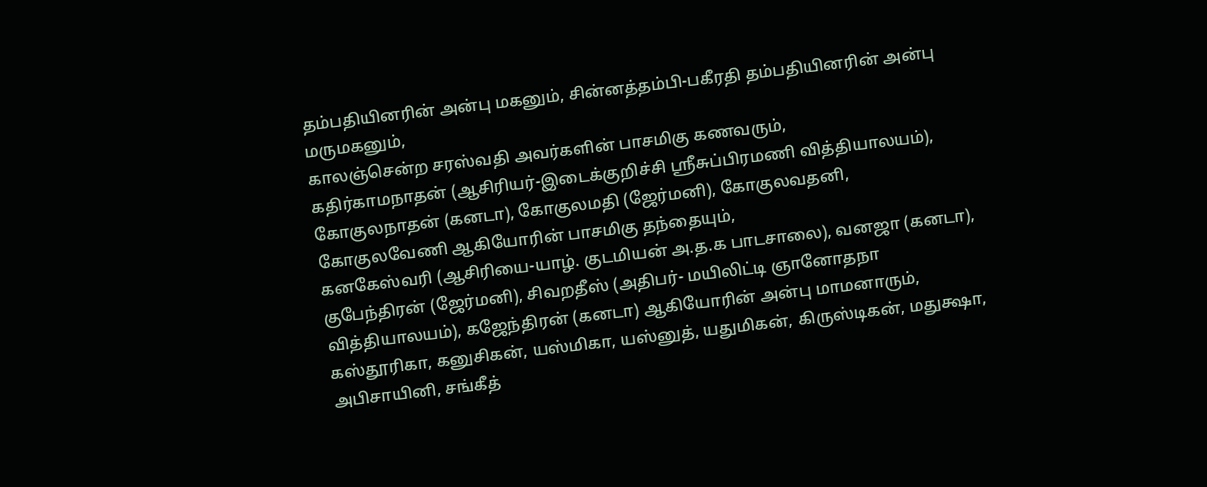தம்பதியினரின் அன்பு மகனும், சின்னத்தம்பி-பகீரதி தம்பதியினரின் அன்பு மருமகனும்,
காலஞ்சென்ற சரஸ்வதி அவர்களின் பாசமிகு கணவரும்,
கதிர்காமநாதன் (ஆசிரியர்-இடைக்குறிச்சி ஸ்ரீசுப்பிரமணி வித்தியாலயம்), கோகுலநாதன் (கனடா), கோகுலமதி (ஜேர்மனி), கோகுலவதனி, கோகுலவேணி ஆகியோரின் பாசமிகு தந்தையும்,
கனகேஸ்வரி (ஆசிரியை-யாழ். குடமியன் அ.த.க பாடசாலை), வனஜா (கனடா), குபேந்திரன் (ஜேர்மனி), சிவறதீஸ் (அதிபர்- மயிலிட்டி ஞானோதநா வித்தியாலயம்), கஜேந்திரன் (கனடா) ஆகியோரின் அன்பு மாமனாரும்,
கஸ்தூரிகா, கனுசிகன், யஸ்மிகா, யஸ்னுத், யதுமிகன், கிருஸ்டிகன், மதுக்ஷா, அபிசாயினி, சங்கீத்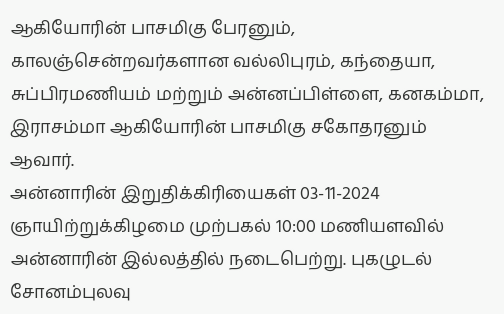ஆகியோரின் பாசமிகு பேரனும்,
காலஞ்சென்றவர்களான வல்லிபுரம், கந்தையா, சுப்பிரமணியம் மற்றும் அன்னப்பிள்ளை, கனகம்மா, இராசம்மா ஆகியோரின் பாசமிகு சகோதரனும் ஆவார்.
அன்னாரின் இறுதிக்கிரியைகள் 03-11-2024 ஞாயிற்றுக்கிழமை முற்பகல் 10:00 மணியளவில் அன்னாரின் இல்லத்தில் நடைபெற்று. புகழுடல் சோனம்புலவு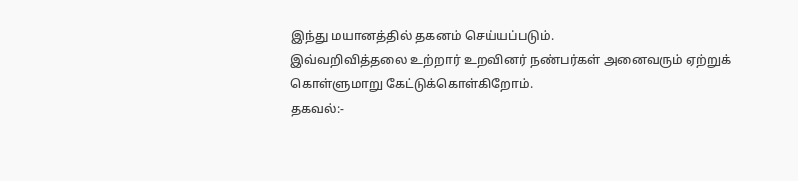இந்து மயானத்தில் தகனம் செய்யப்படும்.
இவ்வறிவித்தலை உற்றார் உறவினர் நண்பர்கள் அனைவரும் ஏற்றுக் கொள்ளுமாறு கேட்டுக்கொள்கிறோம்.
தகவல்:-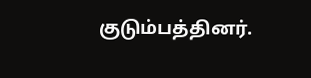குடும்பத்தினர்.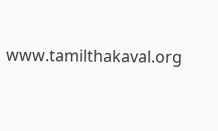www.tamilthakaval.org